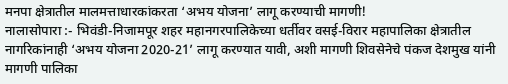मनपा क्षेत्रातील मालमत्ताधारकांकरता ‘अभय योजना’ लागू करण्याची मागणी!
नालासोपारा :- भिवंडी-निजामपूर शहर महानगरपालिकेच्या धर्तीवर वसई-विरार महापालिका क्षेत्रातील नागरिकांनाही ‘अभय योजना 2020-21’ लागू करण्यात यावी, अशी मागणी शिवसेनेचे पंकज देशमुख यांनी मागणी पालिका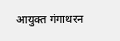आयुक्त गंगाथरन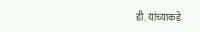डी. यांच्याकडे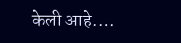केली आहे.…